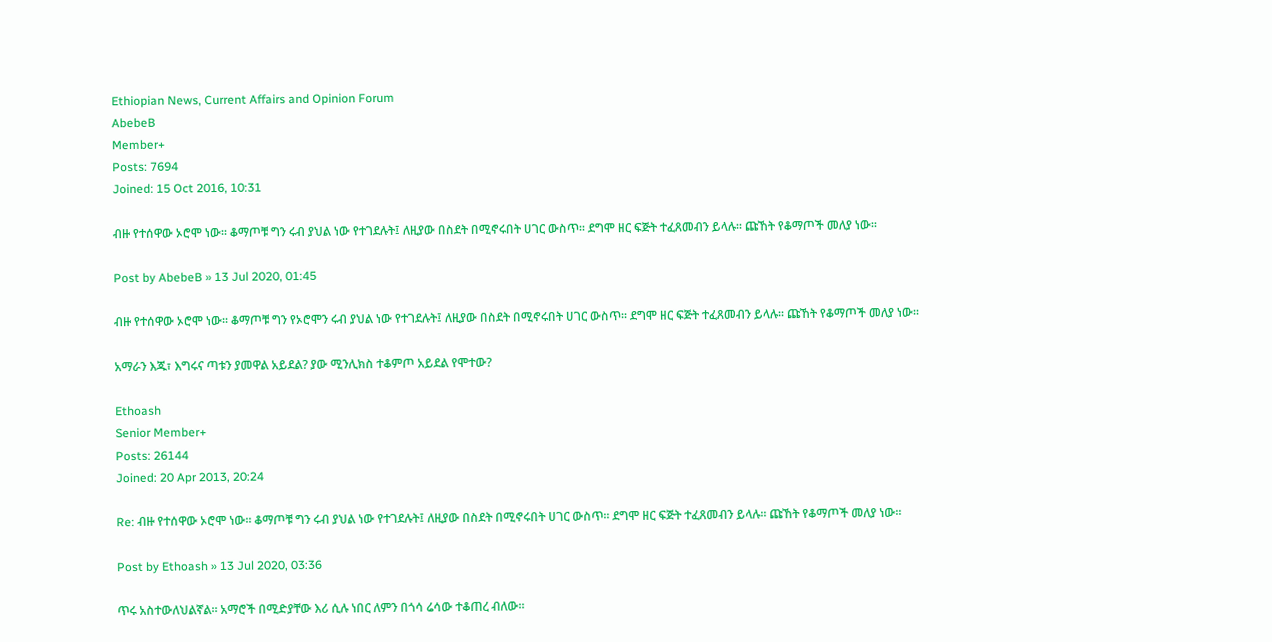Ethiopian News, Current Affairs and Opinion Forum
AbebeB
Member+
Posts: 7694
Joined: 15 Oct 2016, 10:31

ብዙ የተሰዋው ኦሮሞ ነው፡፡ ቆማጦቹ ግን ሩብ ያህል ነው የተገደሉት፤ ለዚያው በስደት በሚኖሩበት ሀገር ውስጥ፡፡ ደግሞ ዘር ፍጅት ተፈጸመብን ይላሉ፡፡ ጩኸት የቆማጦች መለያ ነው፡፡

Post by AbebeB » 13 Jul 2020, 01:45

ብዙ የተሰዋው ኦሮሞ ነው፡፡ ቆማጦቹ ግን የኦሮሞን ሩብ ያህል ነው የተገደሉት፤ ለዚያው በስደት በሚኖሩበት ሀገር ውስጥ፡፡ ደግሞ ዘር ፍጅት ተፈጸመብን ይላሉ፡፡ ጩኸት የቆማጦች መለያ ነው፡፡

አማራን እጁ፣ እግሩና ጣቱን ያመዋል አይደል? ያው ሚንሊክስ ተቆምጦ አይደል የሞተው?

Ethoash
Senior Member+
Posts: 26144
Joined: 20 Apr 2013, 20:24

Re: ብዙ የተሰዋው ኦሮሞ ነው፡፡ ቆማጦቹ ግን ሩብ ያህል ነው የተገደሉት፤ ለዚያው በስደት በሚኖሩበት ሀገር ውስጥ፡፡ ደግሞ ዘር ፍጅት ተፈጸመብን ይላሉ፡፡ ጩኸት የቆማጦች መለያ ነው፡፡

Post by Ethoash » 13 Jul 2020, 03:36

ጥሩ አስተውለህልኛል። አማሮች በሚድያቸው እሪ ሲሉ ነበር ለምን በጎሳ ሬሳው ተቆጠረ ብለው።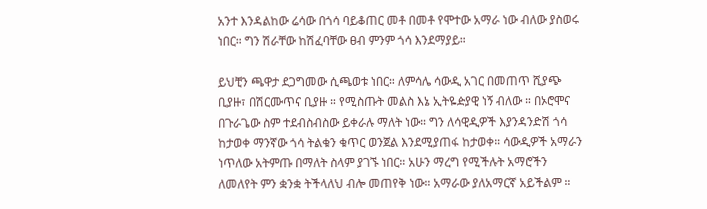አንተ እንዳልከው ሬሳው በጎሳ ባይቆጠር መቶ በመቶ የሞተው አማራ ነው ብለው ያስወሩ ነበር። ግን ሽራቸው ከሽፈባቸው ፀብ ምንም ጎሳ እንደማያይ።

ይህቺን ጫዋታ ደጋግመው ሲጫወቱ ነበር። ለምሳሌ ሳውዲ አገር በመጠጥ ሺያጭ ቢያዙ፣ በሽርሙጥና ቢያዙ ። የሚስጡት መልስ እኔ ኢትዬዽያዊ ነኝ ብለው ። በኦሮሞና በጉራጌው ስም ተደብስብስው ይቀራሉ ማለት ነው። ግን ለሳዊዲዎች እያንዳንድሽ ጎሳ ከታወቀ ማንኛው ጎሳ ትልቁን ቁጥር ወንጀል እንደሚያጠፋ ከታወቀ። ሳውዲዎች አማራን ነጥለው አትምጡ በማለት ስላም ያገኙ ነበር። አሁን ማረግ የሚችሉት አማሮችን ለመለየት ምን ቋንቋ ትችላለህ ብሎ መጠየቅ ነው። አማራው ያለአማርኛ አይችልም ።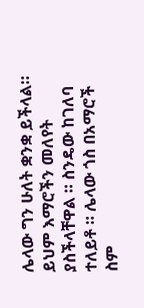ሌላው ግን ሁለት ቋንቋ ይችላል። ይህም እማሮችን መለየት ያስችላቸዋል ። ስንዴው ከገለባ ተለይቶ ። ሌላው ጎስ በአማሮች ስም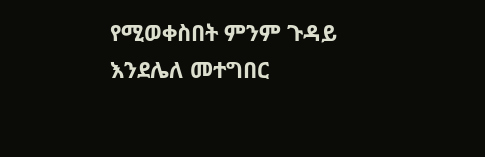የሚወቀስበት ምንም ጉዳይ እንደሌለ መተግበር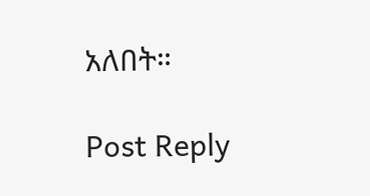አለበት።

Post Reply